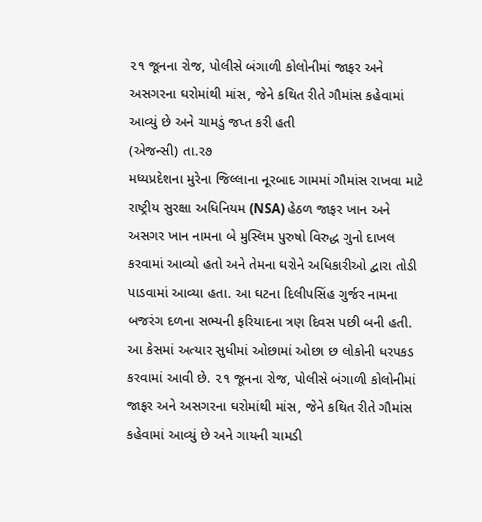૨૧ જૂનના રોજ, પોલીસે બંગાળી કોલોનીમાં જાફર અને અસગરના ઘરોમાંથી માંસ, જેને કથિત રીતે ગૌમાંસ કહેવામાં આવ્યું છે અને ચામડું જપ્ત કરી હતી
(એજન્સી) તા.ર૭
મધ્યપ્રદેશના મુરેના જિલ્લાના નૂરબાદ ગામમાં ગૌમાંસ રાખવા માટે રાષ્ટ્રીય સુરક્ષા અધિનિયમ (NSA) હેઠળ જાફર ખાન અને અસગર ખાન નામના બે મુસ્લિમ પુરુષો વિરુદ્ધ ગુનો દાખલ કરવામાં આવ્યો હતો અને તેમના ઘરોને અધિકારીઓ દ્વારા તોડી પાડવામાં આવ્યા હતા. આ ઘટના દિલીપસિંહ ગુર્જર નામના બજરંગ દળના સભ્યની ફરિયાદના ત્રણ દિવસ પછી બની હતી. આ કેસમાં અત્યાર સુધીમાં ઓછામાં ઓછા છ લોકોની ધરપકડ કરવામાં આવી છે. ૨૧ જૂનના રોજ, પોલીસે બંગાળી કોલોનીમાં જાફર અને અસગરના ઘરોમાંથી માંસ, જેને કથિત રીતે ગૌમાંસ કહેવામાં આવ્યું છે અને ગાયની ચામડી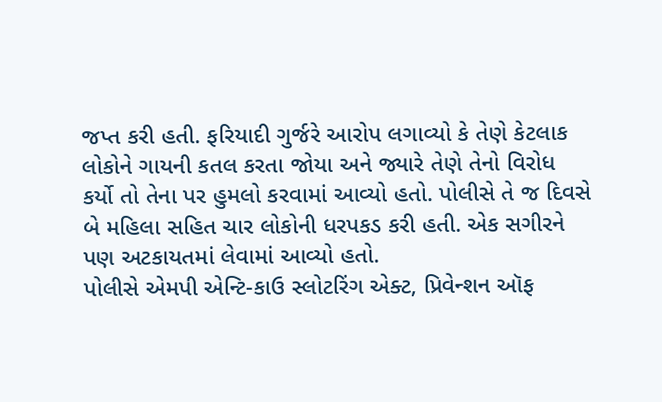જપ્ત કરી હતી. ફરિયાદી ગુર્જરે આરોપ લગાવ્યો કે તેણે કેટલાક લોકોને ગાયની કતલ કરતા જોયા અને જ્યારે તેણે તેનો વિરોધ કર્યો તો તેના પર હુમલો કરવામાં આવ્યો હતો. પોલીસે તે જ દિવસે બે મહિલા સહિત ચાર લોકોની ધરપકડ કરી હતી. એક સગીરને પણ અટકાયતમાં લેવામાં આવ્યો હતો.
પોલીસે એમપી એન્ટિ-કાઉ સ્લોટરિંગ એક્ટ, પ્રિવેન્શન ઑફ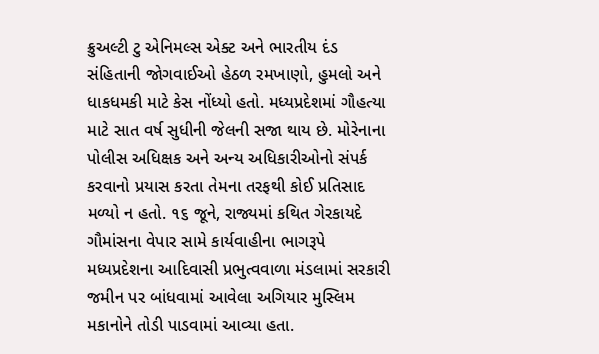ક્રુઅલ્ટી ટુ એનિમલ્સ એક્ટ અને ભારતીય દંડ સંહિતાની જોગવાઈઓ હેઠળ રમખાણો, હુમલો અને ધાકધમકી માટે કેસ નોંધ્યો હતો. મધ્યપ્રદેશમાં ગૌહત્યા માટે સાત વર્ષ સુધીની જેલની સજા થાય છે. મોરેનાના પોલીસ અધિક્ષક અને અન્ય અધિકારીઓનો સંપર્ક કરવાનો પ્રયાસ કરતા તેમના તરફથી કોઈ પ્રતિસાદ મળ્યો ન હતો. ૧૬ જૂને, રાજ્યમાં કથિત ગેરકાયદે ગૌમાંસના વેપાર સામે કાર્યવાહીના ભાગરૂપે મધ્યપ્રદેશના આદિવાસી પ્રભુત્વવાળા મંડલામાં સરકારી જમીન પર બાંધવામાં આવેલા અગિયાર મુસ્લિમ મકાનોને તોડી પાડવામાં આવ્યા હતા.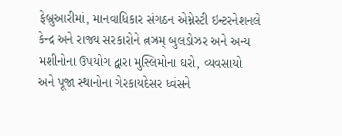ફેબ્રુઆરીમાં, માનવાધિકાર સંગઠન એમ્નેસ્ટી ઇન્ટરનેશનલે કેન્દ્ર અને રાજ્ય સરકારોને ત્નઝ્રમ્ બુલડોઝર અને અન્ય મશીનોના ઉપયોગ દ્વારા મુસ્લિમોના ઘરો, વ્યવસાયો અને પૂજા સ્થાનોના ગેરકાયદેસર ધ્વંસને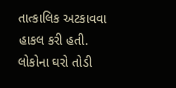તાત્કાલિક અટકાવવા હાકલ કરી હતી. લોકોના ઘરો તોડી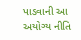પાડવાની આ અયોગ્ય નીતિ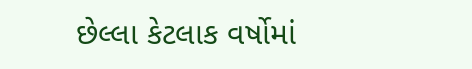છેલ્લા કેટલાક વર્ષોમાં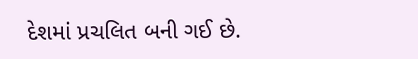દેશમાં પ્રચલિત બની ગઈ છે.